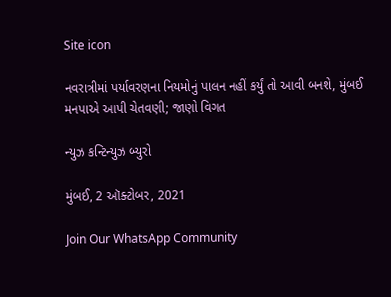Site icon

નવરાત્રીમાં પર્યાવરણના નિયમોનું પાલન નહીં કર્યું તો આવી બનશે, મુંબઈ મનપાએ આપી ચેતવણી; જાણો વિગત

ન્યુઝ કન્ટિન્યુઝ બ્યુરો

મુંબઈ, 2 ઑક્ટોબર, 2021

Join Our WhatsApp Community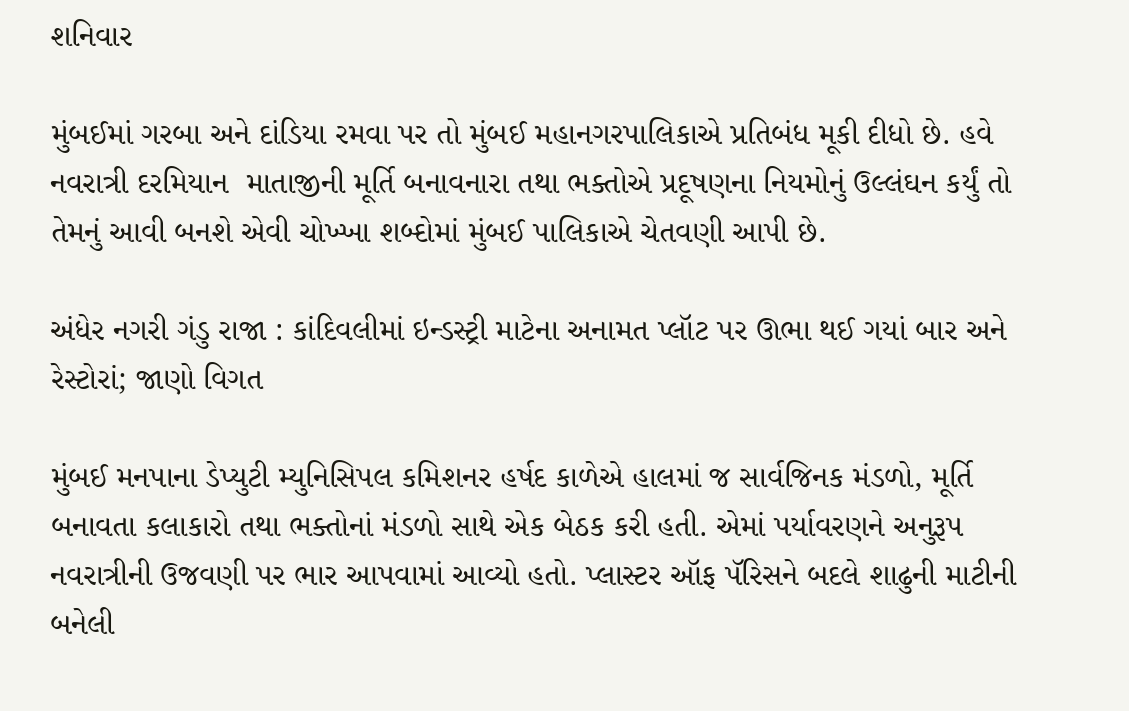શનિવાર

મુંબઈમાં ગરબા અને દાંડિયા રમવા પર તો મુંબઈ મહાનગરપાલિકાએ પ્રતિબંધ મૂકી દીધો છે. હવે નવરાત્રી દરમિયાન  માતાજીની મૂર્તિ બનાવનારા તથા ભક્તોએ પ્રદૂષણના નિયમોનું ઉલ્લંઘન કર્યું તો તેમનું આવી બનશે એવી ચોખ્ખા શબ્દોમાં મુંબઈ પાલિકાએ ચેતવણી આપી છે.

અંધેર નગરી ગંડુ રાજા : કાંદિવલીમાં ઇન્ડસ્ટ્રી માટેના અનામત પ્લૉટ પર ઊભા થઈ ગયાં બાર અને રેસ્ટોરાં; જાણો વિગત

મુંબઈ મનપાના ડેપ્યુટી મ્યુનિસિપલ કમિશનર હર્ષદ કાળેએ હાલમાં જ સાર્વજિનક મંડળો, મૂર્તિ બનાવતા કલાકારો તથા ભક્તોનાં મંડળો સાથે એક બેઠક કરી હતી. એમાં પર્યાવરણને અનુરૂપ નવરાત્રીની ઉજવણી પર ભાર આપવામાં આવ્યો હતો. પ્લાસ્ટર ઑફ પૅરિસને બદલે શાઢુની માટીની બનેલી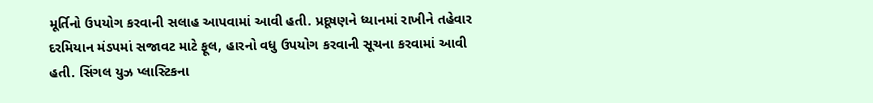મૂર્તિનો ઉપયોગ કરવાની સલાહ આપવામાં આવી હતી. પ્રદૂષણને ધ્યાનમાં રાખીને તહેવાર દરમિયાન મંડપમાં સજાવટ માટે ફૂલ, હારનો વધુ ઉપયોગ કરવાની સૂચના કરવામાં આવી હતી. સિંગલ યુઝ પ્લાસ્ટિકના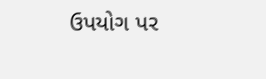ઉપયોગ પર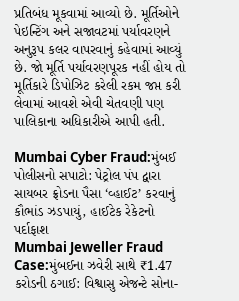પ્રતિબંધ મૂકવામાં આવ્યો છે. મૂર્તિઓને પેઇન્ટિંગ અને સજાવટમાં પર્યાવરણને અનુરૂપ કલર વાપરવાનું કહેવામાં આવ્યું છે. જો મૂર્તિ પર્યાવરણપૂરક નહીં હોય તો મૂર્તિકારે ડિપોઝિટ કરેલી રકમ જપ્ત કરી લેવામાં આવશે એવી ચેતવણી પણ પાલિકાના અધિકારીએ આપી હતી.

Mumbai Cyber Fraud:મુંબઈ પોલીસનો સપાટો: પેટ્રોલ પંપ દ્વારા સાયબર ફ્રોડના પૈસા ‘વ્હાઈટ’ કરવાનું કૌભાંડ ઝડપાયું, હાઈટેક રેકેટનો પર્દાફાશ
Mumbai Jeweller Fraud Case:મુંબઈના ઝવેરી સાથે ₹1.47 કરોડની ઠગાઈ: વિશ્વાસુ એજન્ટે સોના-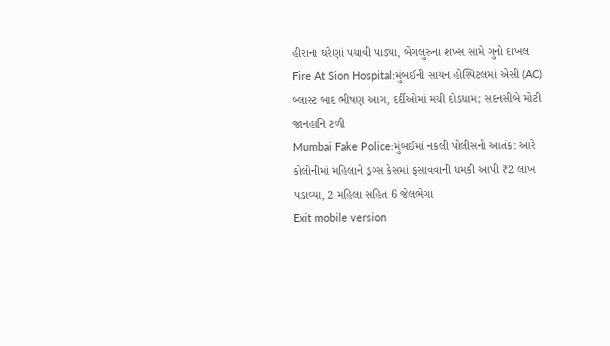હીરાના ઘરેણાં પચાવી પાડ્યા, બેંગલુરુના શખ્સ સામે ગુનો દાખલ
Fire At Sion Hospital:મુંબઈની સાયન હોસ્પિટલમાં એસી (AC) બ્લાસ્ટ બાદ ભીષણ આગ, દર્દીઓમાં મચી દોડધામ; સદનસીબે મોટી જાનહાનિ ટળી
Mumbai Fake Police:મુંબઈમાં નકલી પોલીસનો આતંક: આરે કોલોનીમાં મહિલાને ડ્રગ્સ કેસમાં ફસાવવાની ધમકી આપી ₹2 લાખ પડાવ્યા, 2 મહિલા સહિત 6 જેલભેગા
Exit mobile version